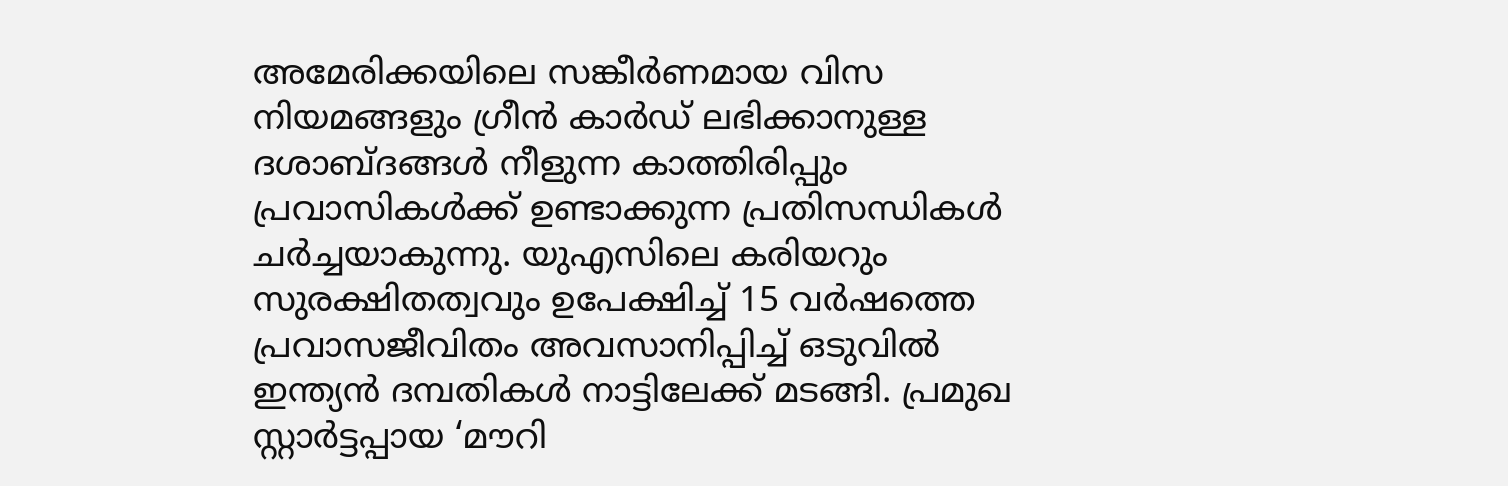അമേരിക്കയിലെ സങ്കീർണമായ വിസ നിയമങ്ങളും ഗ്രീൻ കാർഡ് ലഭിക്കാനുള്ള ദശാബ്ദങ്ങൾ നീളുന്ന കാത്തിരിപ്പും പ്രവാസികൾക്ക് ഉണ്ടാക്കുന്ന പ്രതിസന്ധികൾ ചർച്ചയാകുന്നു. യുഎസിലെ കരിയറും സുരക്ഷിതത്വവും ഉപേക്ഷിച്ച് 15 വർഷത്തെ പ്രവാസജീവിതം അവസാനിപ്പിച്ച് ഒടുവിൽ ഇന്ത്യൻ ദമ്പതികൾ നാട്ടിലേക്ക് മടങ്ങി. പ്രമുഖ സ്റ്റാർട്ടപ്പായ ‘മൗറി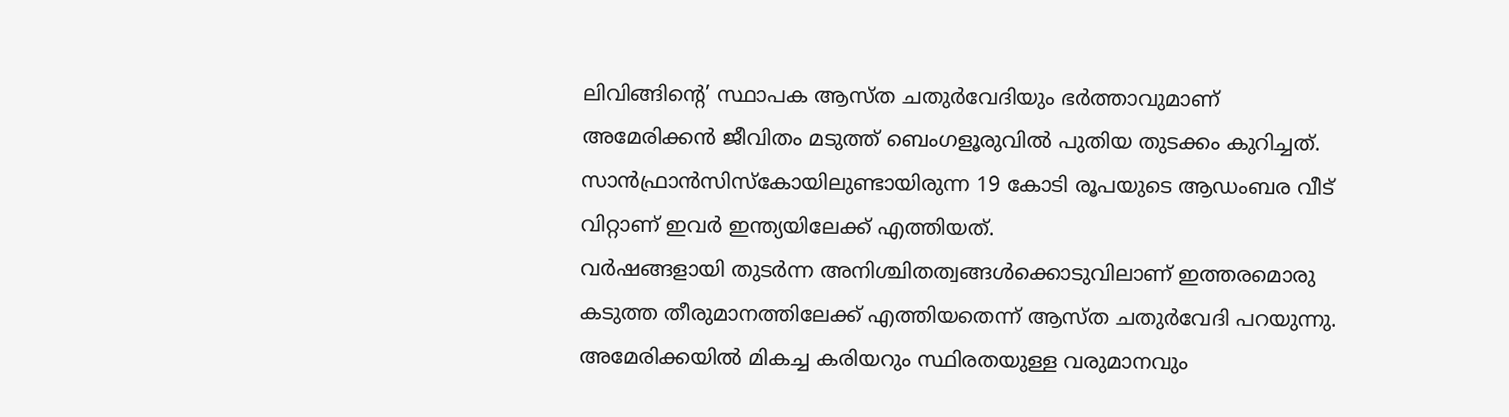ലിവിങ്ങിന്റെ’ സ്ഥാപക ആസ്ത ചതുർവേദിയും ഭർത്താവുമാണ് അമേരിക്കൻ ജീവിതം മടുത്ത് ബെംഗളൂരുവിൽ പുതിയ തുടക്കം കുറിച്ചത്. സാൻഫ്രാൻസിസ്കോയിലുണ്ടായിരുന്ന 19 കോടി രൂപയുടെ ആഡംബര വീട് വിറ്റാണ് ഇവർ ഇന്ത്യയിലേക്ക് എത്തിയത്.
വർഷങ്ങളായി തുടർന്ന അനിശ്ചിതത്വങ്ങൾക്കൊടുവിലാണ് ഇത്തരമൊരു കടുത്ത തീരുമാനത്തിലേക്ക് എത്തിയതെന്ന് ആസ്ത ചതുർവേദി പറയുന്നു. അമേരിക്കയിൽ മികച്ച കരിയറും സ്ഥിരതയുള്ള വരുമാനവും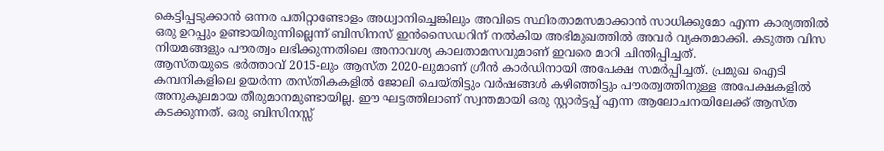കെട്ടിപ്പടുക്കാൻ ഒന്നര പതിറ്റാണ്ടോളം അധ്വാനിച്ചെങ്കിലും അവിടെ സ്ഥിരതാമസമാക്കാൻ സാധിക്കുമോ എന്ന കാര്യത്തിൽ ഒരു ഉറപ്പും ഉണ്ടായിരുന്നില്ലെന്ന് ബിസിനസ് ഇൻസൈഡറിന് നൽകിയ അഭിമുഖത്തിൽ അവർ വ്യക്തമാക്കി. കടുത്ത വിസ നിയമങ്ങളും പൗരത്വം ലഭിക്കുന്നതിലെ അനാവശ്യ കാലതാമസവുമാണ് ഇവരെ മാറി ചിന്തിപ്പിച്ചത്.
ആസ്തയുടെ ഭർത്താവ് 2015-ലും ആസ്ത 2020-ലുമാണ് ഗ്രീൻ കാർഡിനായി അപേക്ഷ സമർപ്പിച്ചത്. പ്രമുഖ ഐടി കമ്പനികളിലെ ഉയർന്ന തസ്തികകളിൽ ജോലി ചെയ്തിട്ടും വർഷങ്ങൾ കഴിഞ്ഞിട്ടും പൗരത്വത്തിനുള്ള അപേക്ഷകളിൽ അനുകൂലമായ തീരുമാനമുണ്ടായില്ല. ഈ ഘട്ടത്തിലാണ് സ്വന്തമായി ഒരു സ്റ്റാർട്ടപ്പ് എന്ന ആലോചനയിലേക്ക് ആസ്ത കടക്കുന്നത്. ഒരു ബിസിനസ്സ്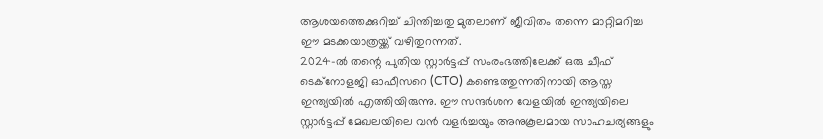ആശയത്തെക്കുറിച്ച് ചിന്തിച്ചതു മുതലാണ് ജീവിതം തന്നെ മാറ്റിമറിച്ച ഈ മടക്കയാത്രയ്ക്ക് വഴിതുറന്നത്.
2024-ൽ തന്റെ പുതിയ സ്റ്റാർട്ടപ്പ് സംരംഭത്തിലേക്ക് ഒരു ചീഫ് ടെക്നോളജി ഓഫീസറെ (CTO) കണ്ടെത്തുന്നതിനായി ആസ്ത ഇന്ത്യയിൽ എത്തിയിരുന്നു. ഈ സന്ദർശന വേളയിൽ ഇന്ത്യയിലെ സ്റ്റാർട്ടപ്പ് മേഖലയിലെ വൻ വളർച്ചയും അനുകൂലമായ സാഹചര്യങ്ങളും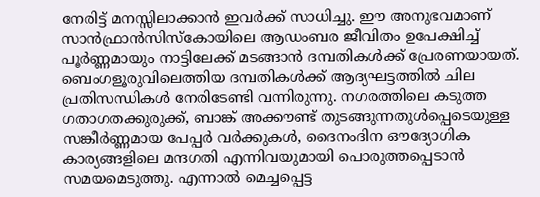നേരിട്ട് മനസ്സിലാക്കാൻ ഇവർക്ക് സാധിച്ചു. ഈ അനുഭവമാണ് സാൻഫ്രാൻസിസ്കോയിലെ ആഡംബര ജീവിതം ഉപേക്ഷിച്ച് പൂർണ്ണമായും നാട്ടിലേക്ക് മടങ്ങാൻ ദമ്പതികൾക്ക് പ്രേരണയായത്.
ബെംഗളൂരുവിലെത്തിയ ദമ്പതികൾക്ക് ആദ്യഘട്ടത്തിൽ ചില പ്രതിസന്ധികൾ നേരിടേണ്ടി വന്നിരുന്നു. നഗരത്തിലെ കടുത്ത ഗതാഗതക്കുരുക്ക്, ബാങ്ക് അക്കൗണ്ട് തുടങ്ങുന്നതുൾപ്പെടെയുള്ള സങ്കീർണ്ണമായ പേപ്പർ വർക്കുകൾ, ദൈനംദിന ഔദ്യോഗിക കാര്യങ്ങളിലെ മന്ദഗതി എന്നിവയുമായി പൊരുത്തപ്പെടാൻ സമയമെടുത്തു. എന്നാൽ മെച്ചപ്പെട്ട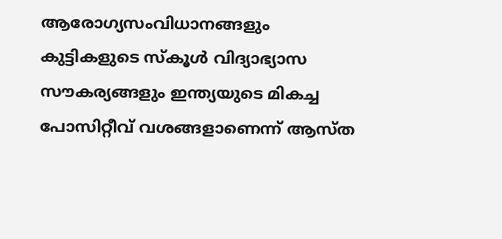ആരോഗ്യസംവിധാനങ്ങളും കുട്ടികളുടെ സ്കൂൾ വിദ്യാഭ്യാസ സൗകര്യങ്ങളും ഇന്ത്യയുടെ മികച്ച പോസിറ്റീവ് വശങ്ങളാണെന്ന് ആസ്ത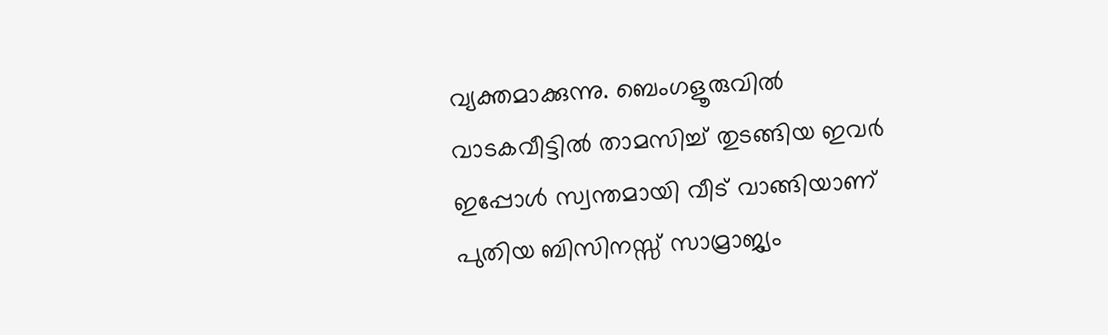വ്യക്തമാക്കുന്നു. ബെംഗളൂരുവിൽ വാടകവീട്ടിൽ താമസിച്ച് തുടങ്ങിയ ഇവർ ഇപ്പോൾ സ്വന്തമായി വീട് വാങ്ങിയാണ് പുതിയ ബിസിനസ്സ് സാമ്രാജ്യം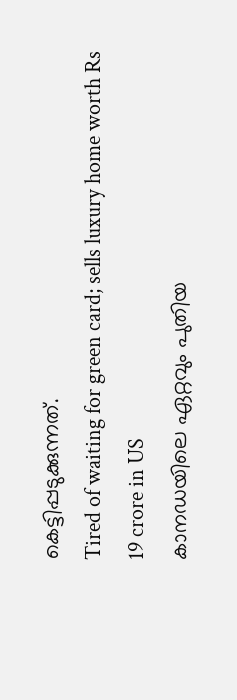കെട്ടിപ്പടുക്കുന്നത്.
Tired of waiting for green card; sells luxury home worth Rs 19 crore in US
കാനഡയിലെ ഏറ്റവും പുതിയ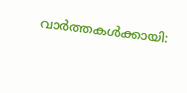വാർത്തകൾക്കായി: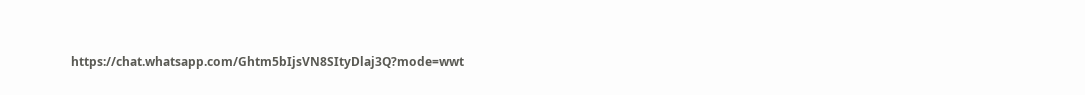https://chat.whatsapp.com/Ghtm5bIjsVN8SItyDlaj3Q?mode=wwt